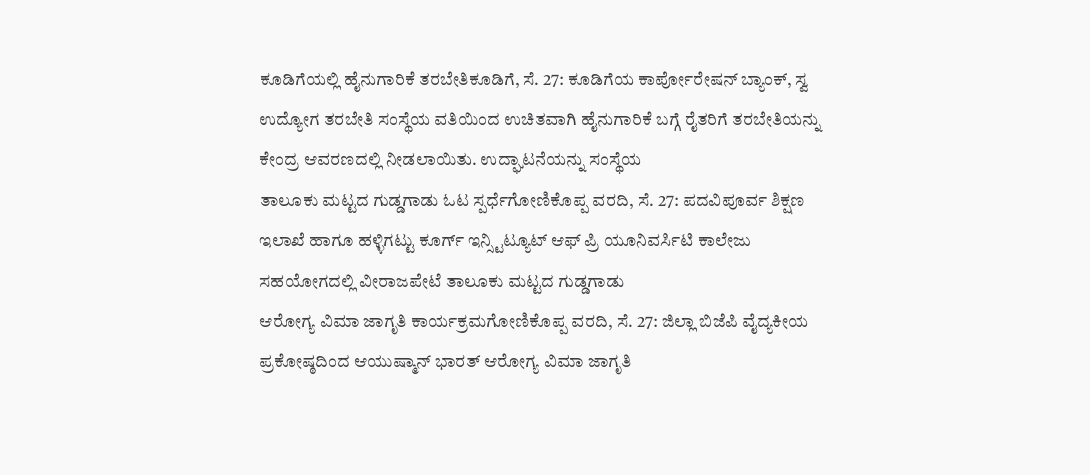ಕೂಡಿಗೆಯಲ್ಲಿ ಹೈನುಗಾರಿಕೆ ತರಬೇತಿಕೂಡಿಗೆ, ಸೆ. 27: ಕೂಡಿಗೆಯ ಕಾರ್ಪೋರೇಷನ್ ಬ್ಯಾಂಕ್, ಸ್ವ ಉದ್ಯೋಗ ತರಬೇತಿ ಸಂಸ್ಥೆಯ ವತಿಯಿಂದ ಉಚಿತವಾಗಿ ಹೈನುಗಾರಿಕೆ ಬಗ್ಗೆ ರೈತರಿಗೆ ತರಬೇತಿಯನ್ನು ಕೇಂದ್ರ ಆವರಣದಲ್ಲಿ ನೀಡಲಾಯಿತು. ಉದ್ಘಾಟನೆಯನ್ನು ಸಂಸ್ಥೆಯ
ತಾಲೂಕು ಮಟ್ಟದ ಗುಡ್ಡಗಾಡು ಓಟ ಸ್ಪರ್ಧೆಗೋಣಿಕೊಪ್ಪ ವರದಿ, ಸೆ. 27: ಪದವಿಪೂರ್ವ ಶಿಕ್ಷಣ ಇಲಾಖೆ ಹಾಗೂ ಹಳ್ಳಿಗಟ್ಟು ಕೂರ್ಗ್ ಇನ್ಸ್ಟಿಟ್ಯೂಟ್ ಆಫ್ ಪ್ರಿ ಯೂನಿವರ್ಸಿಟಿ ಕಾಲೇಜು ಸಹಯೋಗದಲ್ಲಿ ವೀರಾಜಪೇಟೆ ತಾಲೂಕು ಮಟ್ಟದ ಗುಡ್ಡಗಾಡು
ಆರೋಗ್ಯ ವಿಮಾ ಜಾಗೃತಿ ಕಾರ್ಯಕ್ರಮಗೋಣಿಕೊಪ್ಪ ವರದಿ, ಸೆ. 27: ಜಿಲ್ಲಾ ಬಿಜೆಪಿ ವೈದ್ಯಕೀಯ ಪ್ರಕೋಷ್ಠದಿಂದ ಆಯುಷ್ಮಾನ್ ಭಾರತ್ ಆರೋಗ್ಯ ವಿಮಾ ಜಾಗೃತಿ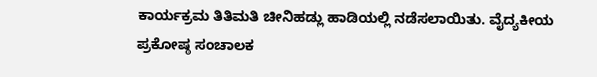ಕಾರ್ಯಕ್ರಮ ತಿತಿಮತಿ ಚೀನಿಹಡ್ಲು ಹಾಡಿಯಲ್ಲಿ ನಡೆಸಲಾಯಿತು. ವೈದ್ಯಕೀಯ ಪ್ರಕೋಷ್ಠ ಸಂಚಾಲಕ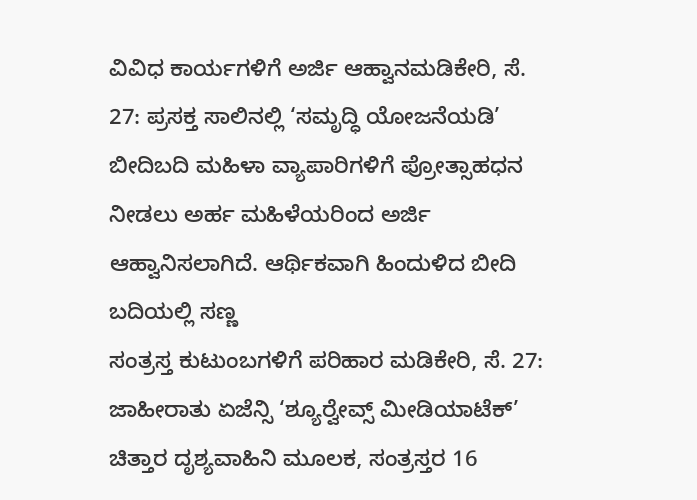ವಿವಿಧ ಕಾರ್ಯಗಳಿಗೆ ಅರ್ಜಿ ಆಹ್ವಾನಮಡಿಕೇರಿ, ಸೆ. 27: ಪ್ರಸಕ್ತ ಸಾಲಿನಲ್ಲಿ ‘ಸಮೃದ್ಧಿ ಯೋಜನೆಯಡಿ’ ಬೀದಿಬದಿ ಮಹಿಳಾ ವ್ಯಾಪಾರಿಗಳಿಗೆ ಪ್ರೋತ್ಸಾಹಧನ ನೀಡಲು ಅರ್ಹ ಮಹಿಳೆಯರಿಂದ ಅರ್ಜಿ ಆಹ್ವಾನಿಸಲಾಗಿದೆ. ಆರ್ಥಿಕವಾಗಿ ಹಿಂದುಳಿದ ಬೀದಿ ಬದಿಯಲ್ಲಿ ಸಣ್ಣ
ಸಂತ್ರಸ್ತ ಕುಟುಂಬಗಳಿಗೆ ಪರಿಹಾರ ಮಡಿಕೇರಿ, ಸೆ. 27: ಜಾಹೀರಾತು ಏಜೆನ್ಸಿ ‘ಶ್ಯೂರ್‍ವೇವ್ಸ್ ಮೀಡಿಯಾಟೆಕ್’ ಚಿತ್ತಾರ ದೃಶ್ಯವಾಹಿನಿ ಮೂಲಕ, ಸಂತ್ರಸ್ತರ 16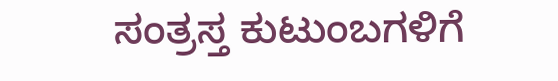ಸಂತ್ರಸ್ತ ಕುಟುಂಬಗಳಿಗೆ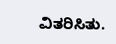ವಿತರಿಸಿತು.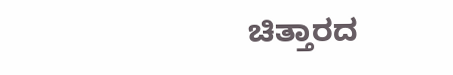ಚಿತ್ತಾರದ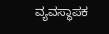ವ್ಯವಸ್ಥಾಪಕ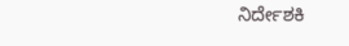ನಿರ್ದೇಶಕಿ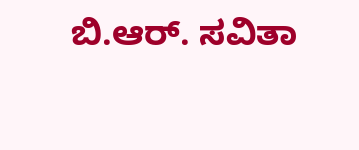ಬಿ.ಆರ್. ಸವಿತಾ